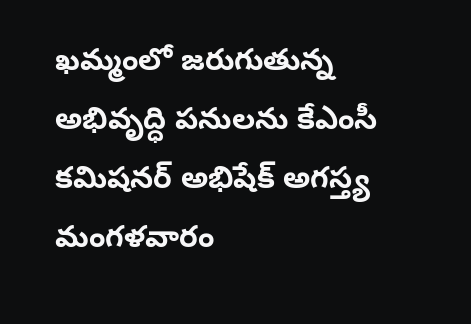ఖమ్మంలో జరుగుతున్న అభివృద్ధి పనులను కేఎంసీ కమిషనర్ అభిషేక్ అగస్త్య మంగళవారం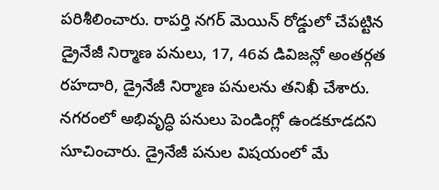పరిశీలించారు. రాపర్తి నగర్ మెయిన్ రోడ్డులో చేపట్టిన డ్రైనేజీ నిర్మాణ పనులు, 17, 46వ డివిజన్లో అంతర్గత రహదారి, డ్రైనేజీ నిర్మాణ పనులను తనిఖీ చేశారు. నగరంలో అభివృద్ధి పనులు పెండింగ్లో ఉండకూడదని సూచించారు. డ్రైనేజీ పనుల విషయంలో మే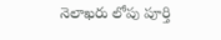నెలాఖరు లోపు పూర్తి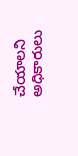చేయాలని అధికారులు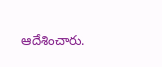ఆదేశించారు.